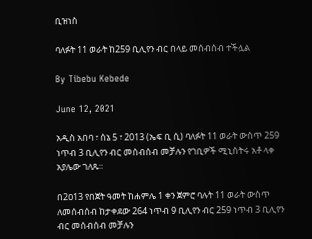ቢዝነስ

ባለፉት 11 ወራት ከ259 ቢሊየን ብር በላይ መሰብሰብ ተችሏል

By Tibebu Kebede

June 12, 2021

አዲስ አበባ ፣ ሰኔ 5 ፣ 2013 (ኤፍ ቢ ሲ) ባለፉት 11 ወራት ውስጥ 259 ነጥብ 3 ቢሊየን ብር መሰብሰብ መቻሉን የገቢዎች ሚኒስትሩ አቶ ላቀ አያሌው ገለጹ።

በ2ዐ13 የበጀት ዓመት ከሐምሌ 1 ቀን ጀምሮ ባሉት 11 ወራት ውስጥ ለመሰብሰብ ከታቀደው 264 ነጥብ 9 ቢሊየን ብር 259 ነጥብ 3 ቢሊየን ብር መሰብሰብ መቻሉን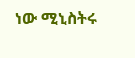ነው ሚኒስትሩ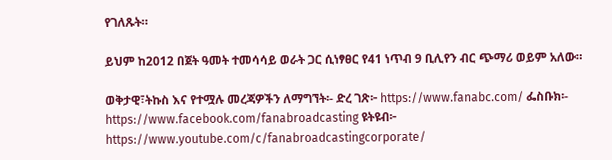የገለጹት።

ይህም ከ2012 በጀት ዓመት ተመሳሳይ ወራት ጋር ሲነፃፀር የ41 ነጥብ 9 ቢሊየን ብር ጭማሪ ወይም አለው።

ወቅታዊ፣ትኩስ እና የተሟሉ መረጃዎችን ለማግኘት፡- ድረ ገጽ፦ https://www.fanabc.com/ ፌስቡክ፡- https://www.facebook.com/fanabroadcasting ዩትዩብ፦ https://www.youtube.com/c/fanabroadcastingcorporate/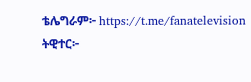ቴሌግራም፦ https://t.me/fanatelevision ትዊተር፦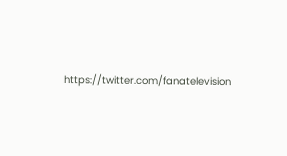https://twitter.com/fanatelevision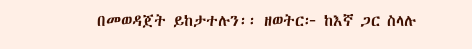በመወዳጀት ይከታተሉን፡፡ ዘወትር፦ ከእኛ ጋር ስላሉ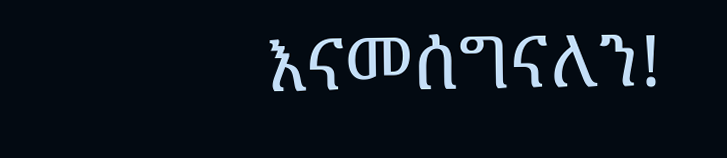እናመሰግናለን!